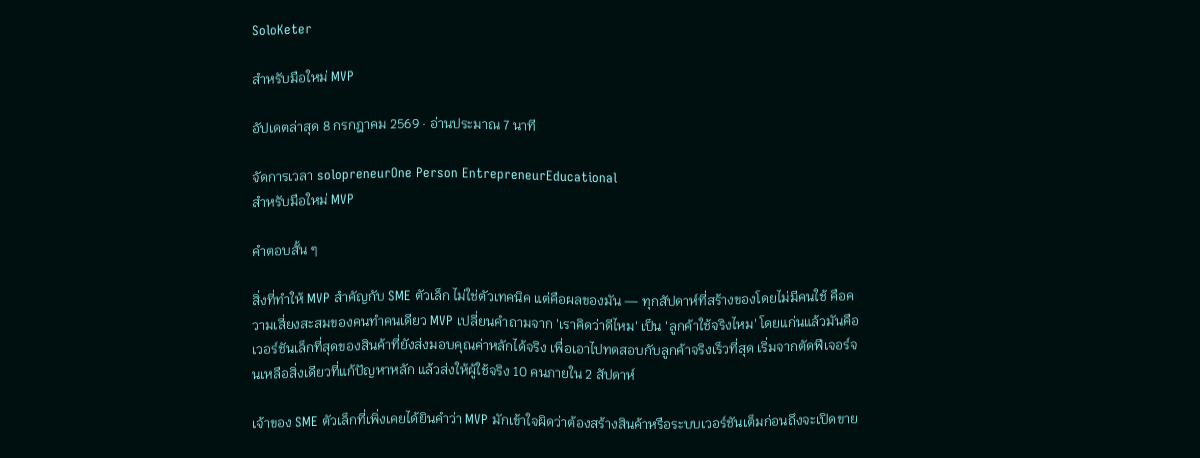SoloKeter

สำหรับมือใหม่ MVP

อัปเดตล่าสุด 8 กรกฎาคม 2569 · อ่านประมาณ 7 นาที

จัดการเวลา solopreneurOne Person EntrepreneurEducational
สำหรับมือใหม่ MVP

คำตอบสั้น ๆ

สิ่งที่ทำให้ MVP สำคัญกับ SME ตัวเล็ก ไม่ใช่ตัวเทคนิค แต่คือผลของมัน — ทุกสัปดาห์ที่สร้างของโดยไม่มีคนใช้ คือความเสี่ยงสะสมของคนทำคนเดียว MVP เปลี่ยนคำถามจาก 'เราคิดว่าดีไหม' เป็น 'ลูกค้าใช้จริงไหม' โดยแก่นแล้วมันคือเวอร์ชันเล็กที่สุดของสินค้าที่ยังส่งมอบคุณค่าหลักได้จริง เพื่อเอาไปทดสอบกับลูกค้าจริงเร็วที่สุด เริ่มจากตัดฟีเจอร์จนเหลือสิ่งเดียวที่แก้ปัญหาหลัก แล้วส่งให้ผู้ใช้จริง 10 คนภายใน 2 สัปดาห์

เจ้าของ SME ตัวเล็กที่เพิ่งเคยได้ยินคำว่า MVP มักเข้าใจผิดว่าต้องสร้างสินค้าหรือระบบเวอร์ชันเต็มก่อนถึงจะเปิดขาย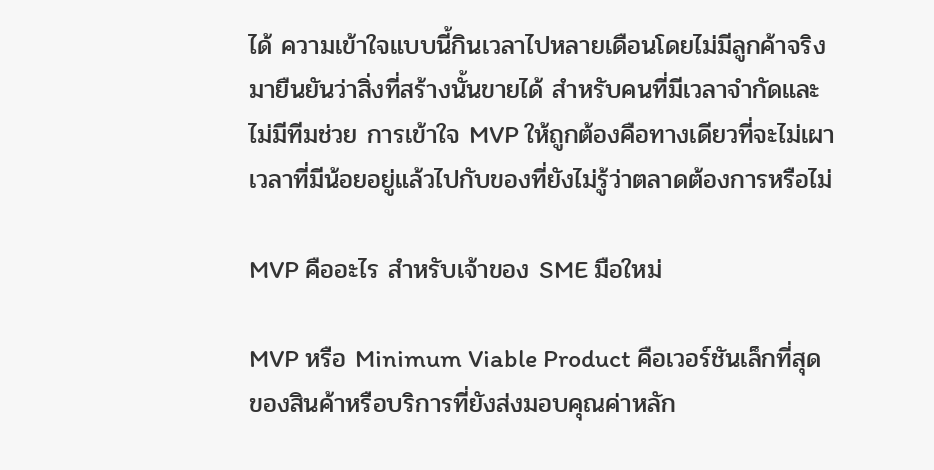ได้ ความเข้าใจแบบนี้กินเวลาไปหลายเดือนโดยไม่มีลูกค้าจริงมายืนยันว่าสิ่งที่สร้างนั้นขายได้ สำหรับคนที่มีเวลาจำกัดและไม่มีทีมช่วย การเข้าใจ MVP ให้ถูกต้องคือทางเดียวที่จะไม่เผาเวลาที่มีน้อยอยู่แล้วไปกับของที่ยังไม่รู้ว่าตลาดต้องการหรือไม่

MVP คืออะไร สำหรับเจ้าของ SME มือใหม่

MVP หรือ Minimum Viable Product คือเวอร์ชันเล็กที่สุดของสินค้าหรือบริการที่ยังส่งมอบคุณค่าหลัก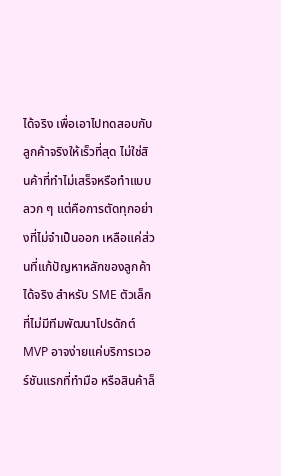ได้จริง เพื่อเอาไปทดสอบกับลูกค้าจริงให้เร็วที่สุด ไม่ใช่สินค้าที่ทำไม่เสร็จหรือทำแบบลวก ๆ แต่คือการตัดทุกอย่างที่ไม่จำเป็นออก เหลือแค่ส่วนที่แก้ปัญหาหลักของลูกค้าได้จริง สำหรับ SME ตัวเล็กที่ไม่มีทีมพัฒนาโปรดักต์ MVP อาจง่ายแค่บริการเวอร์ชันแรกที่ทำมือ หรือสินค้าล็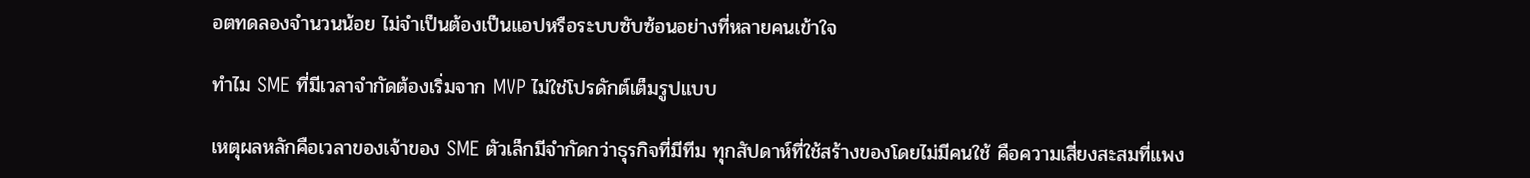อตทดลองจำนวนน้อย ไม่จำเป็นต้องเป็นแอปหรือระบบซับซ้อนอย่างที่หลายคนเข้าใจ

ทำไม SME ที่มีเวลาจำกัดต้องเริ่มจาก MVP ไม่ใช่โปรดักต์เต็มรูปแบบ

เหตุผลหลักคือเวลาของเจ้าของ SME ตัวเล็กมีจำกัดกว่าธุรกิจที่มีทีม ทุกสัปดาห์ที่ใช้สร้างของโดยไม่มีคนใช้ คือความเสี่ยงสะสมที่แพง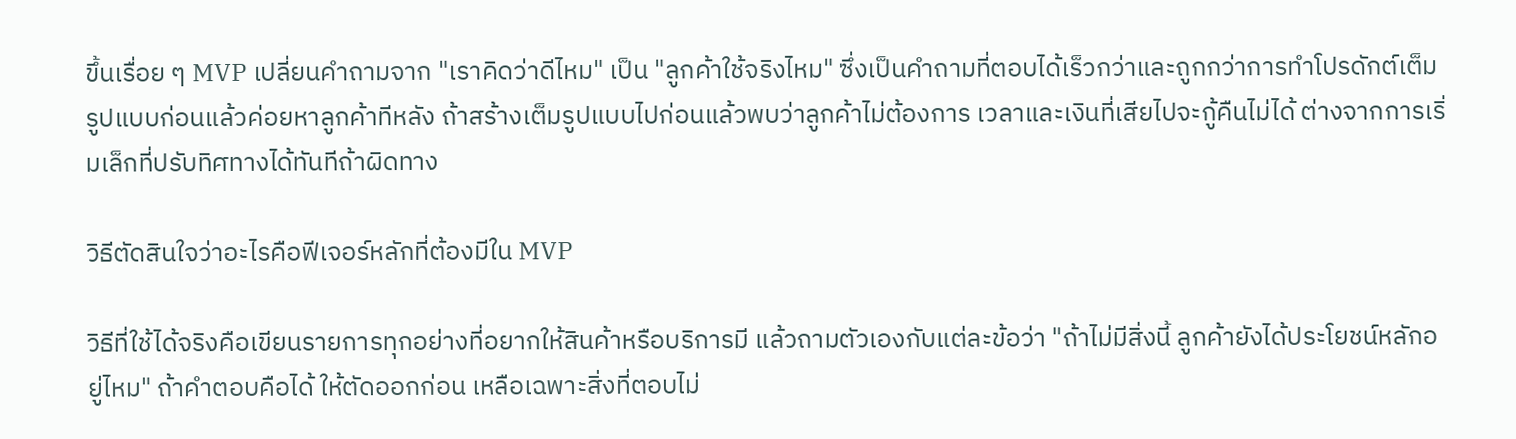ขึ้นเรื่อย ๆ MVP เปลี่ยนคำถามจาก "เราคิดว่าดีไหม" เป็น "ลูกค้าใช้จริงไหม" ซึ่งเป็นคำถามที่ตอบได้เร็วกว่าและถูกกว่าการทำโปรดักต์เต็มรูปแบบก่อนแล้วค่อยหาลูกค้าทีหลัง ถ้าสร้างเต็มรูปแบบไปก่อนแล้วพบว่าลูกค้าไม่ต้องการ เวลาและเงินที่เสียไปจะกู้คืนไม่ได้ ต่างจากการเริ่มเล็กที่ปรับทิศทางได้ทันทีถ้าผิดทาง

วิธีตัดสินใจว่าอะไรคือฟีเจอร์หลักที่ต้องมีใน MVP

วิธีที่ใช้ได้จริงคือเขียนรายการทุกอย่างที่อยากให้สินค้าหรือบริการมี แล้วถามตัวเองกับแต่ละข้อว่า "ถ้าไม่มีสิ่งนี้ ลูกค้ายังได้ประโยชน์หลักอยู่ไหม" ถ้าคำตอบคือได้ ให้ตัดออกก่อน เหลือเฉพาะสิ่งที่ตอบไม่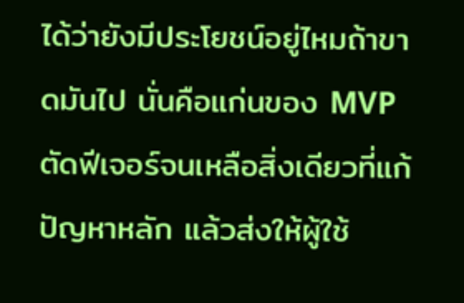ได้ว่ายังมีประโยชน์อยู่ไหมถ้าขาดมันไป นั่นคือแก่นของ MVP ตัดฟีเจอร์จนเหลือสิ่งเดียวที่แก้ปัญหาหลัก แล้วส่งให้ผู้ใช้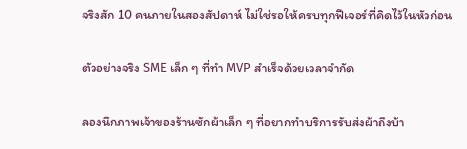จริงสัก 10 คนภายในสองสัปดาห์ ไม่ใช่รอให้ครบทุกฟีเจอร์ที่คิดไว้ในหัวก่อน

ตัวอย่างจริง SME เล็ก ๆ ที่ทำ MVP สำเร็จด้วยเวลาจำกัด

ลองนึกภาพเจ้าของร้านซักผ้าเล็ก ๆ ที่อยากทำบริการรับส่งผ้าถึงบ้า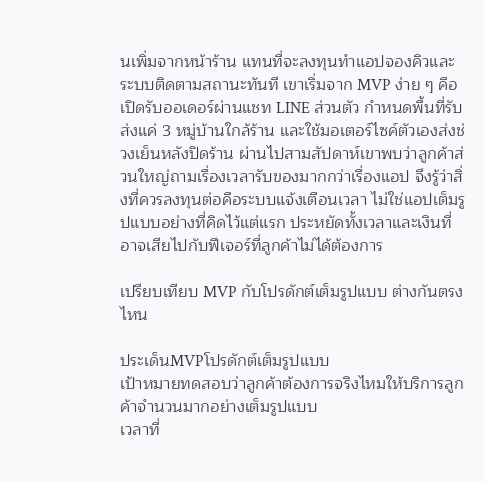นเพิ่มจากหน้าร้าน แทนที่จะลงทุนทำแอปจองคิวและระบบติดตามสถานะทันที เขาเริ่มจาก MVP ง่าย ๆ คือเปิดรับออเดอร์ผ่านแชท LINE ส่วนตัว กำหนดพื้นที่รับส่งแค่ 3 หมู่บ้านใกล้ร้าน และใช้มอเตอร์ไซค์ตัวเองส่งช่วงเย็นหลังปิดร้าน ผ่านไปสามสัปดาห์เขาพบว่าลูกค้าส่วนใหญ่ถามเรื่องเวลารับของมากกว่าเรื่องแอป จึงรู้ว่าสิ่งที่ควรลงทุนต่อคือระบบแจ้งเตือนเวลา ไม่ใช่แอปเต็มรูปแบบอย่างที่คิดไว้แต่แรก ประหยัดทั้งเวลาและเงินที่อาจเสียไปกับฟีเจอร์ที่ลูกค้าไม่ได้ต้องการ

เปรียบเทียบ MVP กับโปรดักต์เต็มรูปแบบ ต่างกันตรงไหน

ประเด็นMVPโปรดักต์เต็มรูปแบบ
เป้าหมายทดสอบว่าลูกค้าต้องการจริงไหมให้บริการลูกค้าจำนวนมากอย่างเต็มรูปแบบ
เวลาที่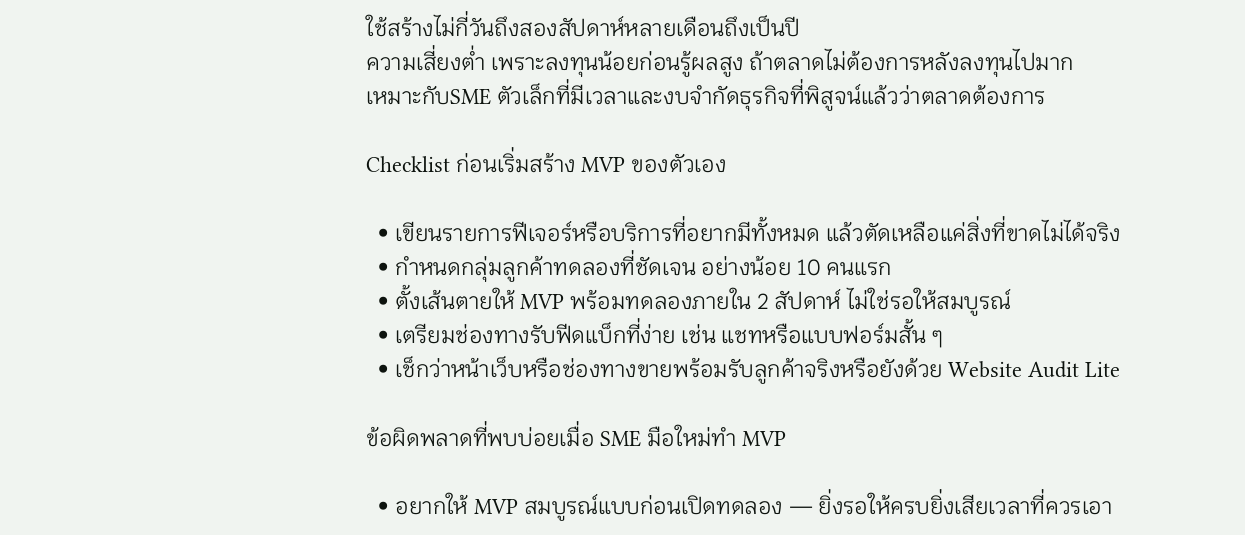ใช้สร้างไม่กี่วันถึงสองสัปดาห์หลายเดือนถึงเป็นปี
ความเสี่ยงต่ำ เพราะลงทุนน้อยก่อนรู้ผลสูง ถ้าตลาดไม่ต้องการหลังลงทุนไปมาก
เหมาะกับSME ตัวเล็กที่มีเวลาและงบจำกัดธุรกิจที่พิสูจน์แล้วว่าตลาดต้องการ

Checklist ก่อนเริ่มสร้าง MVP ของตัวเอง

  • เขียนรายการฟีเจอร์หรือบริการที่อยากมีทั้งหมด แล้วตัดเหลือแค่สิ่งที่ขาดไม่ได้จริง
  • กำหนดกลุ่มลูกค้าทดลองที่ชัดเจน อย่างน้อย 10 คนแรก
  • ตั้งเส้นตายให้ MVP พร้อมทดลองภายใน 2 สัปดาห์ ไม่ใช่รอให้สมบูรณ์
  • เตรียมช่องทางรับฟีดแบ็กที่ง่าย เช่น แชทหรือแบบฟอร์มสั้น ๆ
  • เช็กว่าหน้าเว็บหรือช่องทางขายพร้อมรับลูกค้าจริงหรือยังด้วย Website Audit Lite

ข้อผิดพลาดที่พบบ่อยเมื่อ SME มือใหม่ทำ MVP

  • อยากให้ MVP สมบูรณ์แบบก่อนเปิดทดลอง — ยิ่งรอให้ครบยิ่งเสียเวลาที่ควรเอา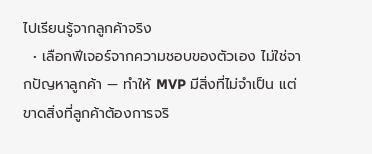ไปเรียนรู้จากลูกค้าจริง
  • เลือกฟีเจอร์จากความชอบของตัวเอง ไม่ใช่จากปัญหาลูกค้า — ทำให้ MVP มีสิ่งที่ไม่จำเป็น แต่ขาดสิ่งที่ลูกค้าต้องการจริ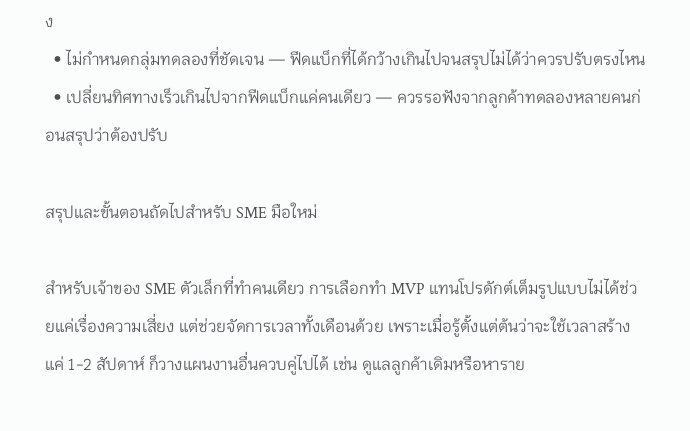ง
  • ไม่กำหนดกลุ่มทดลองที่ชัดเจน — ฟีดแบ็กที่ได้กว้างเกินไปจนสรุปไม่ได้ว่าควรปรับตรงไหน
  • เปลี่ยนทิศทางเร็วเกินไปจากฟีดแบ็กแค่คนเดียว — ควรรอฟังจากลูกค้าทดลองหลายคนก่อนสรุปว่าต้องปรับ

สรุปและขั้นตอนถัดไปสำหรับ SME มือใหม่

สำหรับเจ้าของ SME ตัวเล็กที่ทำคนเดียว การเลือกทำ MVP แทนโปรดักต์เต็มรูปแบบไม่ได้ช่วยแค่เรื่องความเสี่ยง แต่ช่วยจัดการเวลาทั้งเดือนด้วย เพราะเมื่อรู้ตั้งแต่ต้นว่าจะใช้เวลาสร้างแค่ 1-2 สัปดาห์ ก็วางแผนงานอื่นควบคู่ไปได้ เช่น ดูแลลูกค้าเดิมหรือหาราย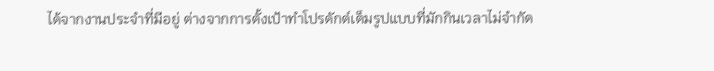ได้จากงานประจำที่มีอยู่ ต่างจากการตั้งเป้าทำโปรดักต์เต็มรูปแบบที่มักกินเวลาไม่จำกัด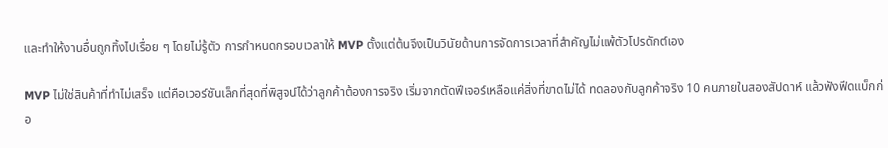และทำให้งานอื่นถูกทิ้งไปเรื่อย ๆ โดยไม่รู้ตัว การกำหนดกรอบเวลาให้ MVP ตั้งแต่ต้นจึงเป็นวินัยด้านการจัดการเวลาที่สำคัญไม่แพ้ตัวโปรดักต์เอง

MVP ไม่ใช่สินค้าที่ทำไม่เสร็จ แต่คือเวอร์ชันเล็กที่สุดที่พิสูจน์ได้ว่าลูกค้าต้องการจริง เริ่มจากตัดฟีเจอร์เหลือแค่สิ่งที่ขาดไม่ได้ ทดลองกับลูกค้าจริง 10 คนภายในสองสัปดาห์ แล้วฟังฟีดแบ็กก่อ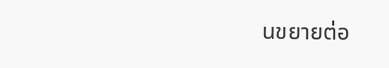นขยายต่อ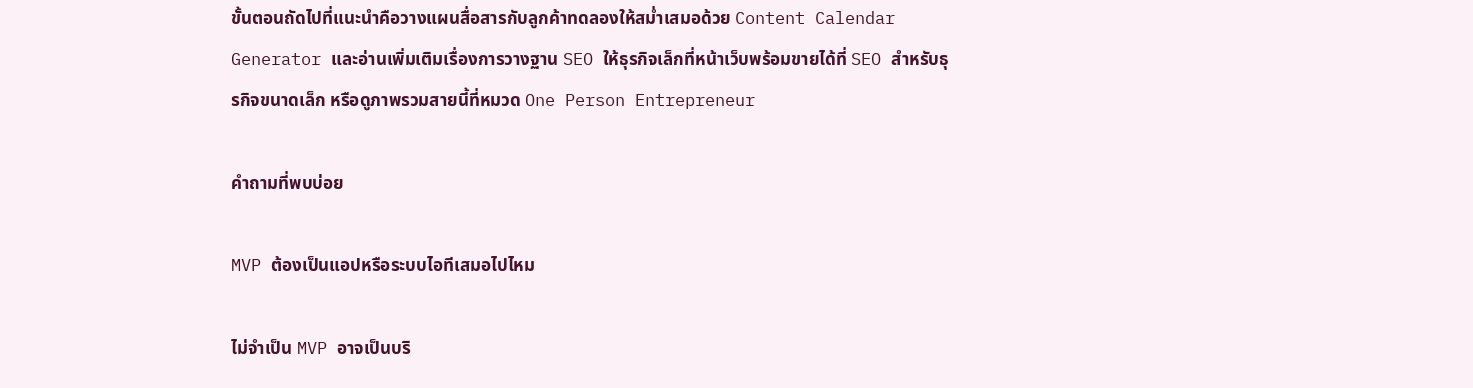ขั้นตอนถัดไปที่แนะนำคือวางแผนสื่อสารกับลูกค้าทดลองให้สม่ำเสมอด้วย Content Calendar Generator และอ่านเพิ่มเติมเรื่องการวางฐาน SEO ให้ธุรกิจเล็กที่หน้าเว็บพร้อมขายได้ที่ SEO สำหรับธุรกิจขนาดเล็ก หรือดูภาพรวมสายนี้ที่หมวด One Person Entrepreneur

คำถามที่พบบ่อย

MVP ต้องเป็นแอปหรือระบบไอทีเสมอไปไหม

ไม่จำเป็น MVP อาจเป็นบริ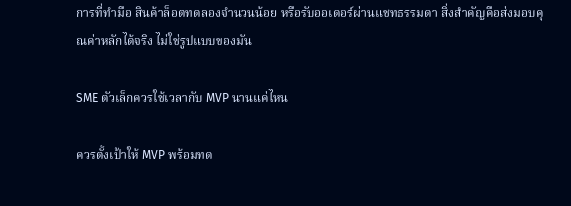การที่ทำมือ สินค้าล็อตทดลองจำนวนน้อย หรือรับออเดอร์ผ่านแชทธรรมดา สิ่งสำคัญคือส่งมอบคุณค่าหลักได้จริง ไม่ใช่รูปแบบของมัน

SME ตัวเล็กควรใช้เวลากับ MVP นานแค่ไหน

ควรตั้งเป้าให้ MVP พร้อมทด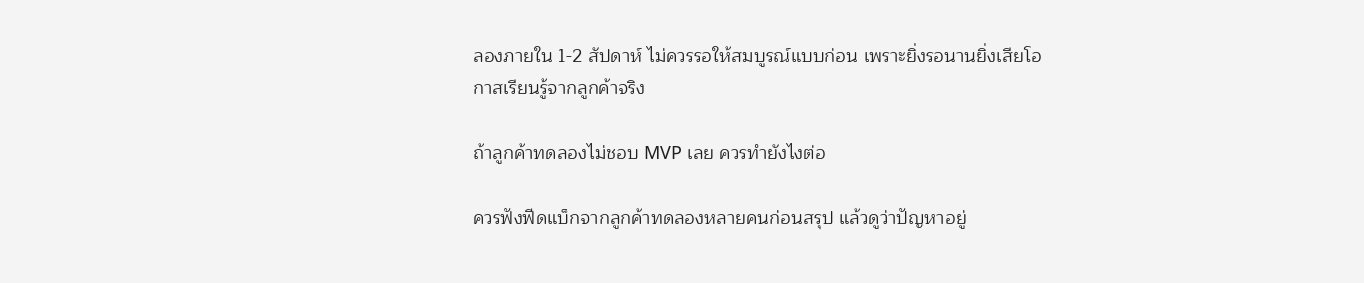ลองภายใน 1-2 สัปดาห์ ไม่ควรรอให้สมบูรณ์แบบก่อน เพราะยิ่งรอนานยิ่งเสียโอกาสเรียนรู้จากลูกค้าจริง

ถ้าลูกค้าทดลองไม่ชอบ MVP เลย ควรทำยังไงต่อ

ควรฟังฟีดแบ็กจากลูกค้าทดลองหลายคนก่อนสรุป แล้วดูว่าปัญหาอยู่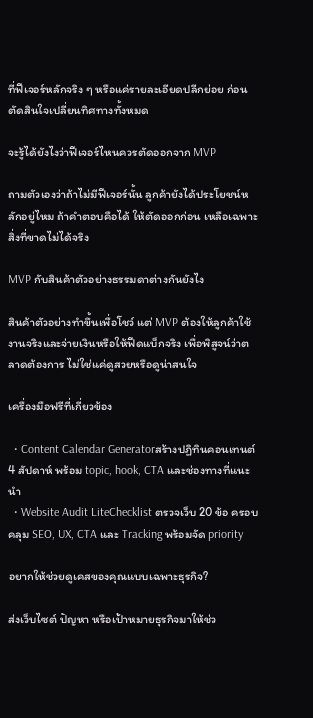ที่ฟีเจอร์หลักจริง ๆ หรือแค่รายละเอียดปลีกย่อย ก่อนตัดสินใจเปลี่ยนทิศทางทั้งหมด

จะรู้ได้ยังไงว่าฟีเจอร์ไหนควรตัดออกจาก MVP

ถามตัวเองว่าถ้าไม่มีฟีเจอร์นั้น ลูกค้ายังได้ประโยชน์หลักอยู่ไหม ถ้าคำตอบคือได้ ให้ตัดออกก่อน เหลือเฉพาะสิ่งที่ขาดไม่ได้จริง

MVP กับสินค้าตัวอย่างธรรมดาต่างกันยังไง

สินค้าตัวอย่างทำขึ้นเพื่อโชว์ แต่ MVP ต้องให้ลูกค้าใช้งานจริงและจ่ายเงินหรือให้ฟีดแบ็กจริง เพื่อพิสูจน์ว่าตลาดต้องการ ไม่ใช่แค่ดูสวยหรือดูน่าสนใจ

เครื่องมือฟรีที่เกี่ยวข้อง

  • Content Calendar Generatorสร้างปฏิทินคอนเทนต์ 4 สัปดาห์ พร้อม topic, hook, CTA และช่องทางที่แนะนำ
  • Website Audit LiteChecklist ตรวจเว็บ 20 ข้อ ครอบคลุม SEO, UX, CTA และ Tracking พร้อมจัด priority

อยากให้ช่วยดูเคสของคุณแบบเฉพาะธุรกิจ?

ส่งเว็บไซต์ ปัญหา หรือเป้าหมายธุรกิจมาให้ช่ว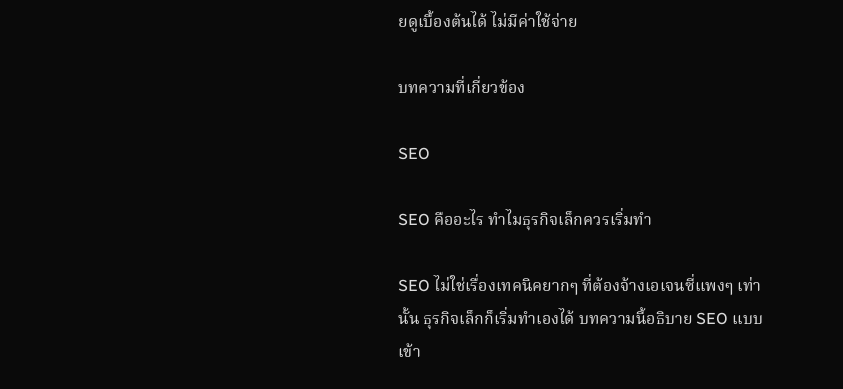ยดูเบื้องต้นได้ ไม่มีค่าใช้จ่าย

บทความที่เกี่ยวข้อง

SEO

SEO คืออะไร ทำไมธุรกิจเล็กควรเริ่มทำ

SEO ไม่ใช่เรื่องเทคนิคยากๆ ที่ต้องจ้างเอเจนซี่แพงๆ เท่านั้น ธุรกิจเล็กก็เริ่มทำเองได้ บทความนี้อธิบาย SEO แบบเข้า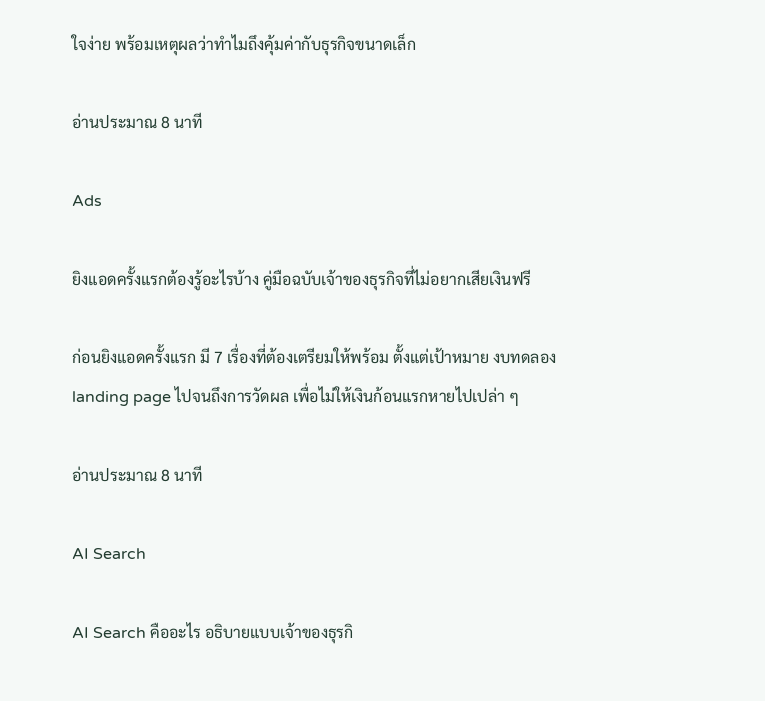ใจง่าย พร้อมเหตุผลว่าทำไมถึงคุ้มค่ากับธุรกิจขนาดเล็ก

อ่านประมาณ 8 นาที

Ads

ยิงแอดครั้งแรกต้องรู้อะไรบ้าง คู่มือฉบับเจ้าของธุรกิจที่ไม่อยากเสียเงินฟรี

ก่อนยิงแอดครั้งแรก มี 7 เรื่องที่ต้องเตรียมให้พร้อม ตั้งแต่เป้าหมาย งบทดลอง landing page ไปจนถึงการวัดผล เพื่อไม่ให้เงินก้อนแรกหายไปเปล่า ๆ

อ่านประมาณ 8 นาที

AI Search

AI Search คืออะไร อธิบายแบบเจ้าของธุรกิ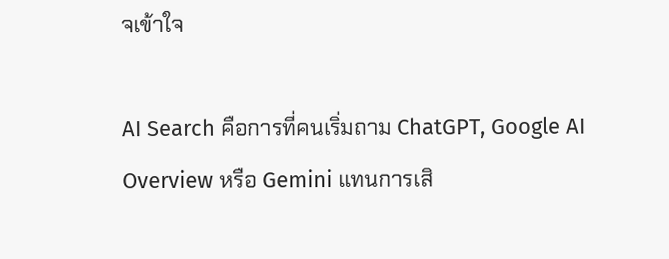จเข้าใจ

AI Search คือการที่คนเริ่มถาม ChatGPT, Google AI Overview หรือ Gemini แทนการเสิ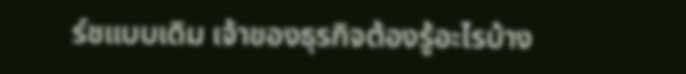ร์ชแบบเดิม เจ้าของธุรกิจต้องรู้อะไรบ้าง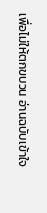เพื่อไม่ให้ตกขบวน อ่านฉบับเข้าใจ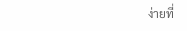ง่ายที่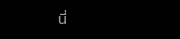นี่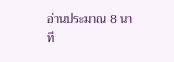อ่านประมาณ 8 นาที